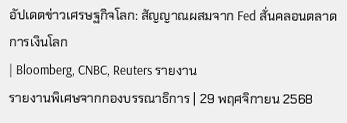อัปเดตข่าวเศรษฐกิจโลก: สัญญาณผสมจาก Fed สั่นคลอนตลาดการเงินโลก
| Bloomberg, CNBC, Reuters รายงาน
รายงานพิเศษจากกองบรรณาธิการ | 29 พฤศจิกายน 2568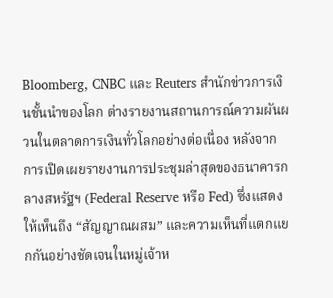Bloomberg, CNBC และ Reuters สำนักข่าวการเงินชั้นนำของโลก ต่างรายงานสถานการณ์ความผันผวนในตลาดการเงินทั่วโลกอย่างต่อเนื่อง หลังจากการเปิดเผยรายงานการประชุมล่าสุดของธนาคารกลางสหรัฐฯ (Federal Reserve หรือ Fed) ซึ่งแสดงให้เห็นถึง “สัญญาณผสม” และความเห็นที่แตกแยกกันอย่างชัดเจนในหมู่เจ้าห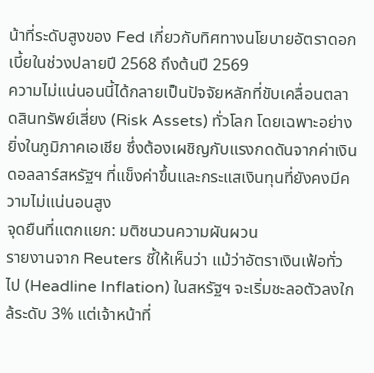น้าที่ระดับสูงของ Fed เกี่ยวกับทิศทางนโยบายอัตราดอกเบี้ยในช่วงปลายปี 2568 ถึงต้นปี 2569
ความไม่แน่นอนนี้ได้กลายเป็นปัจจัยหลักที่ขับเคลื่อนตลาดสินทรัพย์เสี่ยง (Risk Assets) ทั่วโลก โดยเฉพาะอย่างยิ่งในภูมิภาคเอเชีย ซึ่งต้องเผชิญกับแรงกดดันจากค่าเงินดอลลาร์สหรัฐฯ ที่แข็งค่าขึ้นและกระแสเงินทุนที่ยังคงมีความไม่แน่นอนสูง
จุดยืนที่แตกแยก: มติชนวนความผันผวน
รายงานจาก Reuters ชี้ให้เห็นว่า แม้ว่าอัตราเงินเฟ้อทั่วไป (Headline Inflation) ในสหรัฐฯ จะเริ่มชะลอตัวลงใกล้ระดับ 3% แต่เจ้าหน้าที่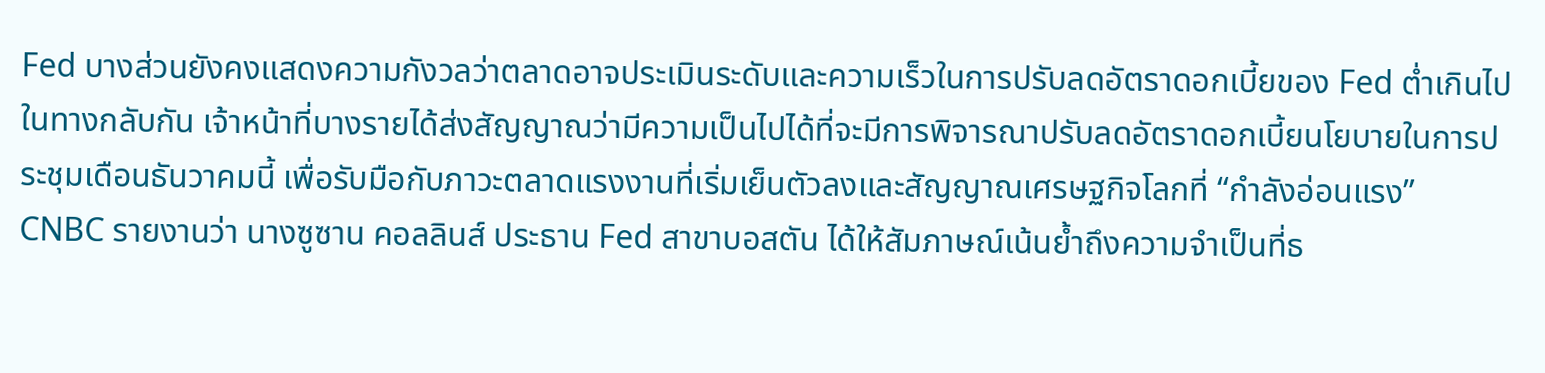Fed บางส่วนยังคงแสดงความกังวลว่าตลาดอาจประเมินระดับและความเร็วในการปรับลดอัตราดอกเบี้ยของ Fed ต่ำเกินไป ในทางกลับกัน เจ้าหน้าที่บางรายได้ส่งสัญญาณว่ามีความเป็นไปได้ที่จะมีการพิจารณาปรับลดอัตราดอกเบี้ยนโยบายในการประชุมเดือนธันวาคมนี้ เพื่อรับมือกับภาวะตลาดแรงงานที่เริ่มเย็นตัวลงและสัญญาณเศรษฐกิจโลกที่ “กำลังอ่อนแรง”
CNBC รายงานว่า นางซูซาน คอลลินส์ ประธาน Fed สาขาบอสตัน ได้ให้สัมภาษณ์เน้นย้ำถึงความจำเป็นที่ธ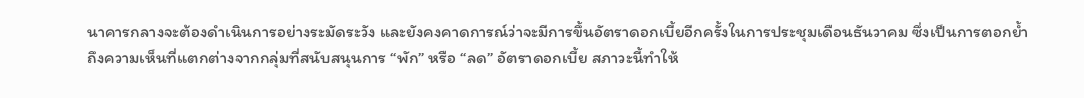นาคารกลางจะต้องดำเนินการอย่างระมัดระวัง และยังคงคาดการณ์ว่าจะมีการขึ้นอัตราดอกเบี้ยอีกครั้งในการประชุมเดือนธันวาคม ซึ่งเป็นการตอกย้ำถึงความเห็นที่แตกต่างจากกลุ่มที่สนับสนุนการ “พัก” หรือ “ลด” อัตราดอกเบี้ย สภาวะนี้ทำให้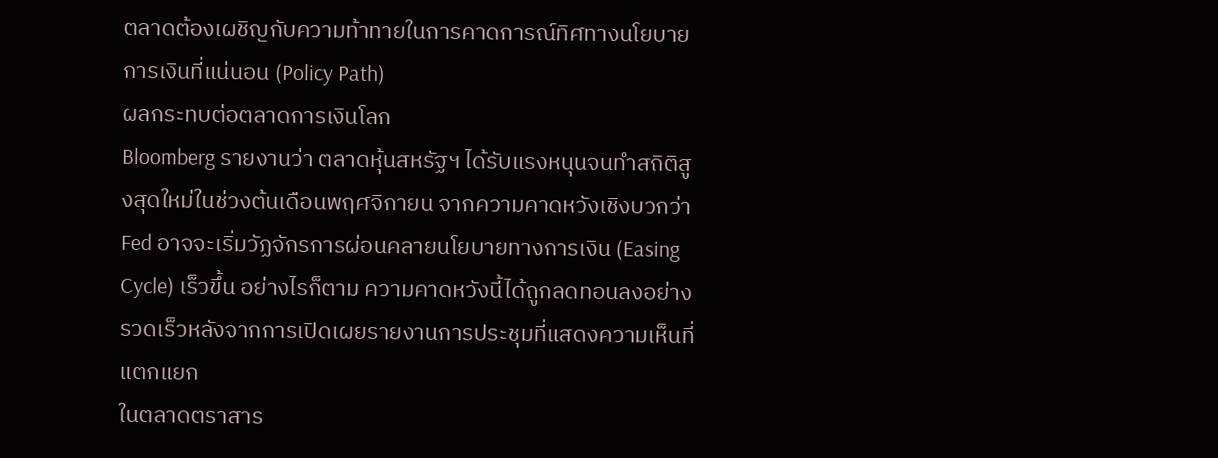ตลาดต้องเผชิญกับความท้าทายในการคาดการณ์ทิศทางนโยบายการเงินที่แน่นอน (Policy Path)
ผลกระทบต่อตลาดการเงินโลก
Bloomberg รายงานว่า ตลาดหุ้นสหรัฐฯ ได้รับแรงหนุนจนทำสถิติสูงสุดใหม่ในช่วงต้นเดือนพฤศจิกายน จากความคาดหวังเชิงบวกว่า Fed อาจจะเริ่มวัฏจักรการผ่อนคลายนโยบายทางการเงิน (Easing Cycle) เร็วขึ้น อย่างไรก็ตาม ความคาดหวังนี้ได้ถูกลดทอนลงอย่างรวดเร็วหลังจากการเปิดเผยรายงานการประชุมที่แสดงความเห็นที่แตกแยก
ในตลาดตราสาร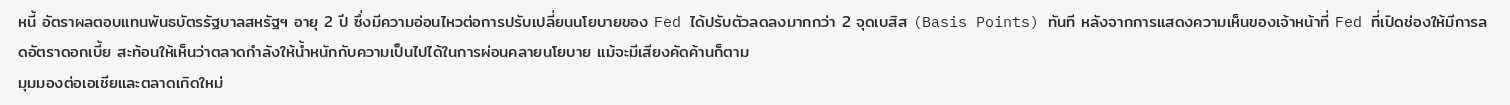หนี้ อัตราผลตอบแทนพันธบัตรรัฐบาลสหรัฐฯ อายุ 2 ปี ซึ่งมีความอ่อนไหวต่อการปรับเปลี่ยนนโยบายของ Fed ได้ปรับตัวลดลงมากกว่า 2 จุดเบสิส (Basis Points) ทันที หลังจากการแสดงความเห็นของเจ้าหน้าที่ Fed ที่เปิดช่องให้มีการลดอัตราดอกเบี้ย สะท้อนให้เห็นว่าตลาดกำลังให้น้ำหนักกับความเป็นไปได้ในการผ่อนคลายนโยบาย แม้จะมีเสียงคัดค้านก็ตาม
มุมมองต่อเอเชียและตลาดเกิดใหม่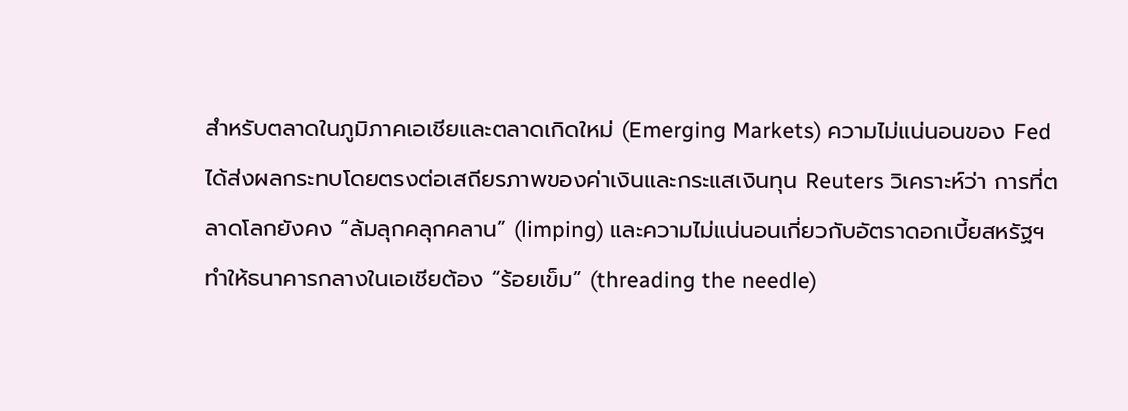สำหรับตลาดในภูมิภาคเอเชียและตลาดเกิดใหม่ (Emerging Markets) ความไม่แน่นอนของ Fed ได้ส่งผลกระทบโดยตรงต่อเสถียรภาพของค่าเงินและกระแสเงินทุน Reuters วิเคราะห์ว่า การที่ตลาดโลกยังคง “ล้มลุกคลุกคลาน” (limping) และความไม่แน่นอนเกี่ยวกับอัตราดอกเบี้ยสหรัฐฯ ทำให้ธนาคารกลางในเอเชียต้อง “ร้อยเข็ม” (threading the needle)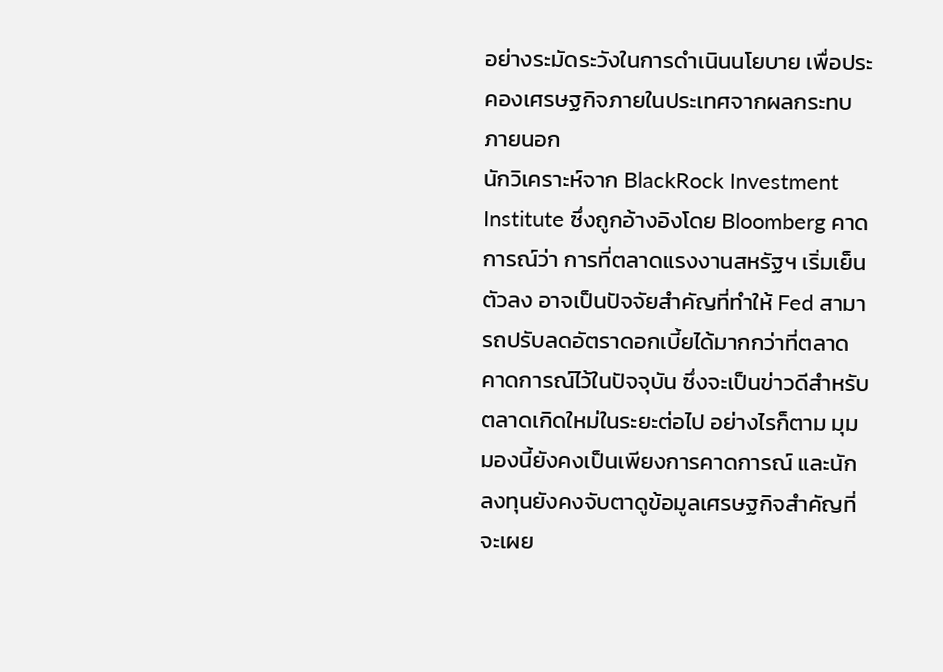อย่างระมัดระวังในการดำเนินนโยบาย เพื่อประคองเศรษฐกิจภายในประเทศจากผลกระทบภายนอก
นักวิเคราะห์จาก BlackRock Investment Institute ซึ่งถูกอ้างอิงโดย Bloomberg คาดการณ์ว่า การที่ตลาดแรงงานสหรัฐฯ เริ่มเย็นตัวลง อาจเป็นปัจจัยสำคัญที่ทำให้ Fed สามารถปรับลดอัตราดอกเบี้ยได้มากกว่าที่ตลาดคาดการณ์ไว้ในปัจจุบัน ซึ่งจะเป็นข่าวดีสำหรับตลาดเกิดใหม่ในระยะต่อไป อย่างไรก็ตาม มุมมองนี้ยังคงเป็นเพียงการคาดการณ์ และนักลงทุนยังคงจับตาดูข้อมูลเศรษฐกิจสำคัญที่จะเผย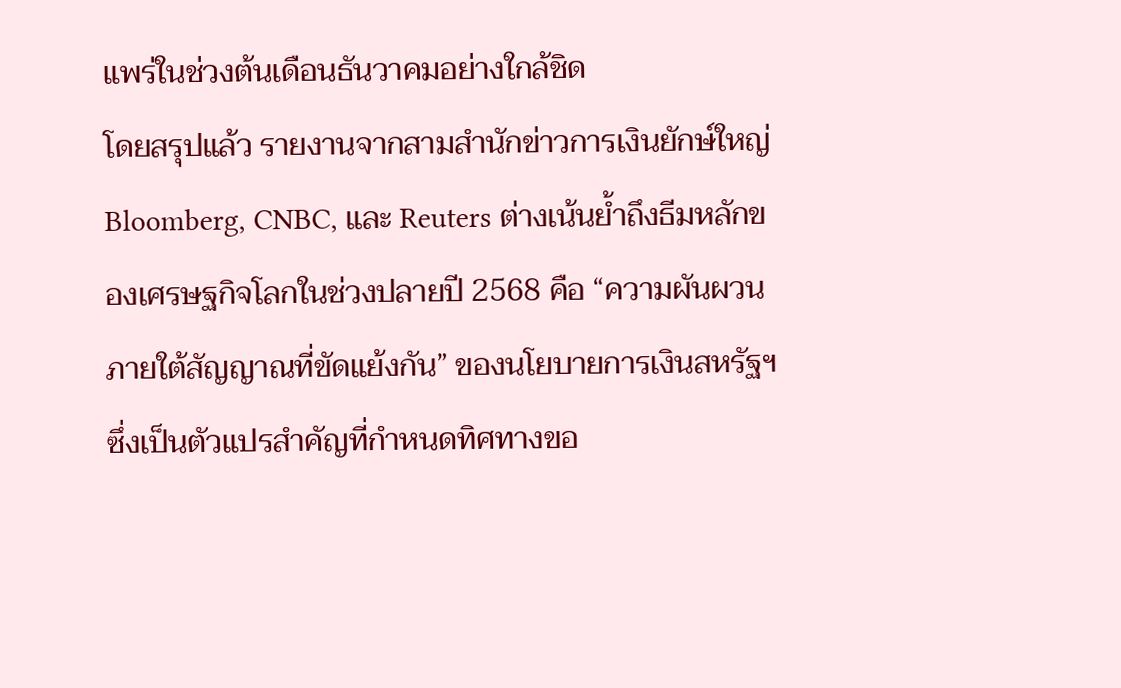แพร่ในช่วงต้นเดือนธันวาคมอย่างใกล้ชิด
โดยสรุปแล้ว รายงานจากสามสำนักข่าวการเงินยักษ์ใหญ่ Bloomberg, CNBC, และ Reuters ต่างเน้นย้ำถึงธีมหลักของเศรษฐกิจโลกในช่วงปลายปี 2568 คือ “ความผันผวนภายใต้สัญญาณที่ขัดแย้งกัน” ของนโยบายการเงินสหรัฐฯ ซึ่งเป็นตัวแปรสำคัญที่กำหนดทิศทางขอ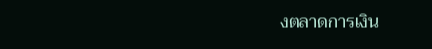งตลาดการเงิน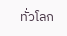ทั่วโลก